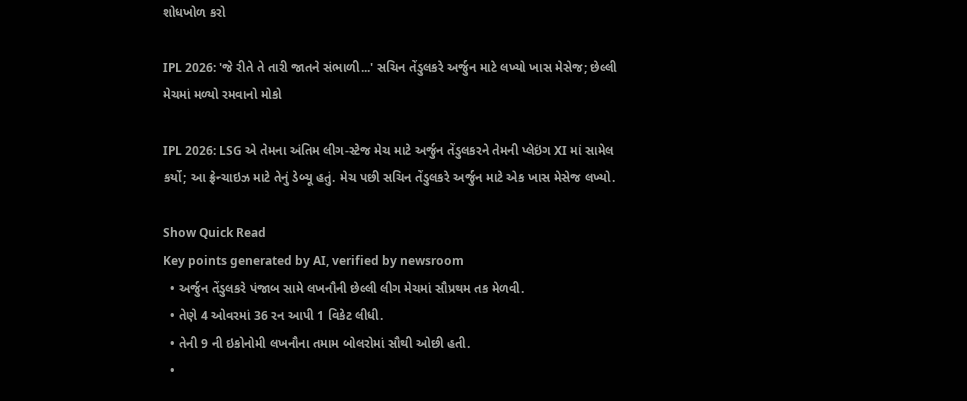શોધખોળ કરો

IPL 2026: 'જે રીતે તે તારી જાતને સંભાળી...' સચિન તેંડુલકરે અર્જુન માટે લખ્યો ખાસ મેસેજ; છેલ્લી મેચમાં મળ્યો રમવાનો મોકો

IPL 2026: LSG એ તેમના અંતિમ લીગ-સ્ટેજ મેચ માટે અર્જુન તેંડુલકરને તેમની પ્લેઇંગ XI માં સામેલ કર્યો; આ ફ્રેન્ચાઇઝ માટે તેનું ડેબ્યૂ હતું. મેચ પછી સચિન તેંડુલકરે અર્જુન માટે એક ખાસ મેસેજ લખ્યો.

Show Quick Read
Key points generated by AI, verified by newsroom
  • અર્જુન તેંડુલકરે પંજાબ સામે લખનૌની છેલ્લી લીગ મેચમાં સૌપ્રથમ તક મેળવી.
  • તેણે 4 ઓવરમાં 36 રન આપી 1 વિકેટ લીધી.
  • તેની 9 ની ઇકોનોમી લખનૌના તમામ બોલરોમાં સૌથી ઓછી હતી.
  •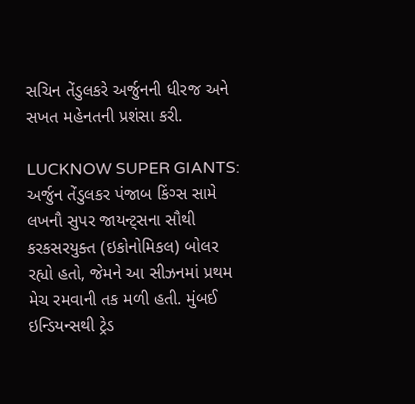સચિન તેંડુલકરે અર્જુનની ધીરજ અને સખત મહેનતની પ્રશંસા કરી.

LUCKNOW SUPER GIANTS: અર્જુન તેંડુલકર પંજાબ કિંગ્સ સામે લખનૌ સુપર જાયન્ટ્સના સૌથી કરકસરયુક્ત (ઇકોનોમિકલ) બોલર રહ્યો હતો, જેમને આ સીઝનમાં પ્રથમ મેચ રમવાની તક મળી હતી. મુંબઈ ઇન્ડિયન્સથી ટ્રેડ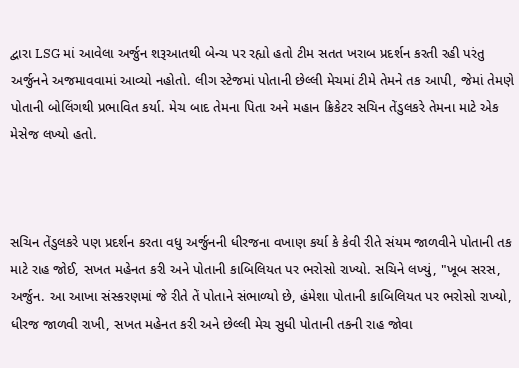દ્વારા LSG માં આવેલા અર્જુન શરૂઆતથી બેન્ચ પર રહ્યો હતો ટીમ સતત ખરાબ પ્રદર્શન કરતી રહી પરંતુ અર્જુનને અજમાવવામાં આવ્યો નહોતો. લીગ સ્ટેજમાં પોતાની છેલ્લી મેચમાં ટીમે તેમને તક આપી, જેમાં તેમણે પોતાની બોલિંગથી પ્રભાવિત કર્યા. મેચ બાદ તેમના પિતા અને મહાન ક્રિકેટર સચિન તેંડુલકરે તેમના માટે એક મેસેજ લખ્યો હતો.



સચિન તેંડુલકરે પણ પ્રદર્શન કરતા વધુ અર્જુનની ધીરજના વખાણ કર્યા કે કેવી રીતે સંયમ જાળવીને પોતાની તક માટે રાહ જોઈ, સખત મહેનત કરી અને પોતાની કાબિલિયત પર ભરોસો રાખ્યો. સચિને લખ્યું, "ખૂબ સરસ, અર્જુન. આ આખા સંસ્કરણમાં જે રીતે તેં પોતાને સંભાળ્યો છે, હંમેશા પોતાની કાબિલિયત પર ભરોસો રાખ્યો, ધીરજ જાળવી રાખી, સખત મહેનત કરી અને છેલ્લી મેચ સુધી પોતાની તકની રાહ જોવા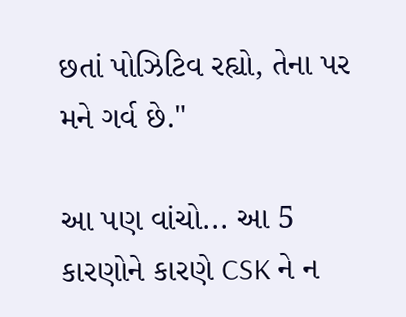છતાં પોઝિટિવ રહ્યો, તેના પર મને ગર્વ છે."

આ પણ વાંચો... આ 5 કારણોને કારણે CSK ને ન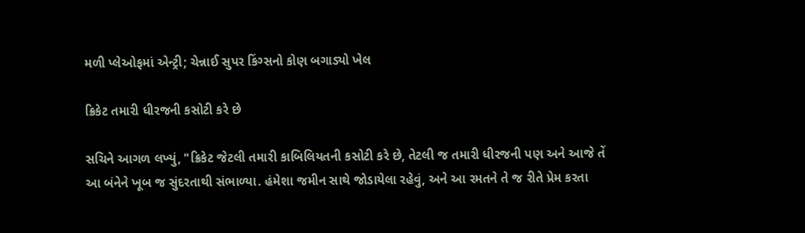મળી પ્લેઓફમાં એન્ટ્રી; ચેન્નાઈ સુપર કિંગ્સનો કોણ બગાડ્યો ખેલ

ક્રિકેટ તમારી ધીરજની કસોટી કરે છે

સચિને આગળ લખ્યું, "ક્રિકેટ જેટલી તમારી કાબિલિયતની કસોટી કરે છે, તેટલી જ તમારી ધીરજની પણ અને આજે તેં આ બંનેને ખૂબ જ સુંદરતાથી સંભાળ્યા. હંમેશા જમીન સાથે જોડાયેલા રહેવું, અને આ રમતને તે જ રીતે પ્રેમ કરતા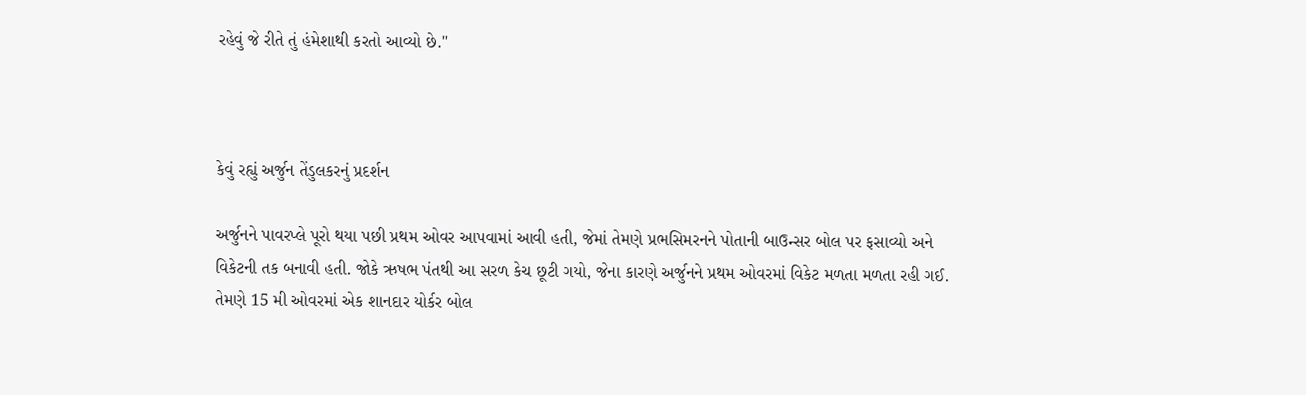રહેવું જે રીતે તું હંમેશાથી કરતો આવ્યો છે."



કેવું રહ્યું અર્જુન તેંડુલકરનું પ્રદર્શન

અર્જુનને પાવરપ્લે પૂરો થયા પછી પ્રથમ ઓવર આપવામાં આવી હતી, જેમાં તેમણે પ્રભસિમરનને પોતાની બાઉન્સર બોલ પર ફસાવ્યો અને વિકેટની તક બનાવી હતી. જોકે ઋષભ પંતથી આ સરળ કેચ છૂટી ગયો, જેના કારણે અર્જુનને પ્રથમ ઓવરમાં વિકેટ મળતા મળતા રહી ગઈ. તેમણે 15 મી ઓવરમાં એક શાનદાર યોર્કર બોલ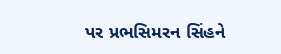પર પ્રભસિમરન સિંહને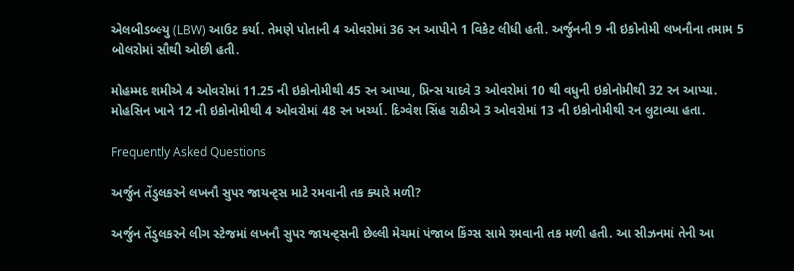એલબીડબ્લ્યુ (LBW) આઉટ કર્યા. તેમણે પોતાની 4 ઓવરોમાં 36 રન આપીને 1 વિકેટ લીધી હતી. અર્જુનની 9 ની ઇકોનોમી લખનૌના તમામ 5 બોલરોમાં સૌથી ઓછી હતી.

મોહમ્મદ શમીએ 4 ઓવરોમાં 11.25 ની ઇકોનોમીથી 45 રન આપ્યા, પ્રિન્સ યાદવે 3 ઓવરોમાં 10 થી વધુની ઇકોનોમીથી 32 રન આપ્યા. મોહસિન ખાને 12 ની ઇકોનોમીથી 4 ઓવરોમાં 48 રન ખર્ચ્યા. દિગ્વેશ સિંહ રાઠીએ 3 ઓવરોમાં 13 ની ઇકોનોમીથી રન લુટાવ્યા હતા.

Frequently Asked Questions

અર્જુન તેંડુલકરને લખનૌ સુપર જાયન્ટ્સ માટે રમવાની તક ક્યારે મળી?

અર્જુન તેંડુલકરને લીગ સ્ટેજમાં લખનૌ સુપર જાયન્ટ્સની છેલ્લી મેચમાં પંજાબ કિંગ્સ સામે રમવાની તક મળી હતી. આ સીઝનમાં તેની આ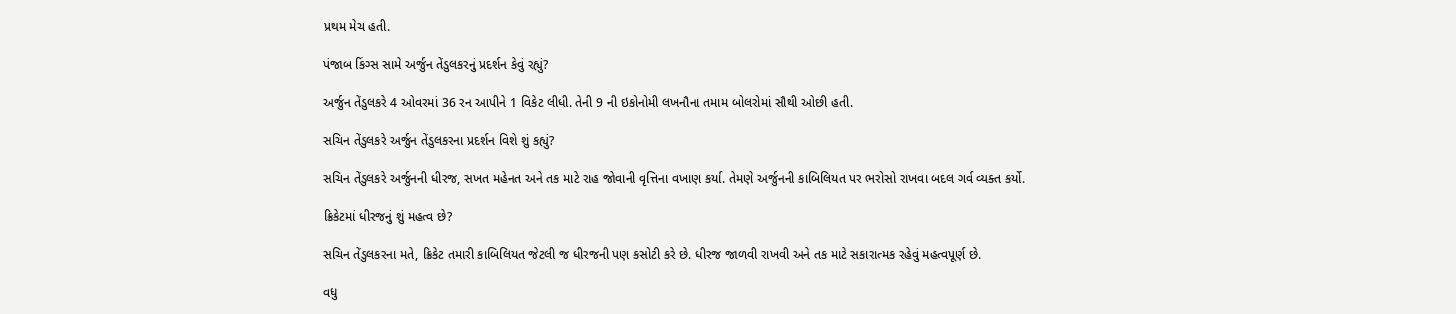પ્રથમ મેચ હતી.

પંજાબ કિંગ્સ સામે અર્જુન તેંડુલકરનું પ્રદર્શન કેવું રહ્યું?

અર્જુન તેંડુલકરે 4 ઓવરમાં 36 રન આપીને 1 વિકેટ લીધી. તેની 9 ની ઇકોનોમી લખનૌના તમામ બોલરોમાં સૌથી ઓછી હતી.

સચિન તેંડુલકરે અર્જુન તેંડુલકરના પ્રદર્શન વિશે શું કહ્યું?

સચિન તેંડુલકરે અર્જુનની ધીરજ, સખત મહેનત અને તક માટે રાહ જોવાની વૃત્તિના વખાણ કર્યા. તેમણે અર્જુનની કાબિલિયત પર ભરોસો રાખવા બદલ ગર્વ વ્યક્ત કર્યો.

ક્રિકેટમાં ધીરજનું શું મહત્વ છે?

સચિન તેંડુલકરના મતે, ક્રિકેટ તમારી કાબિલિયત જેટલી જ ધીરજની પણ કસોટી કરે છે. ધીરજ જાળવી રાખવી અને તક માટે સકારાત્મક રહેવું મહત્વપૂર્ણ છે.

વધુ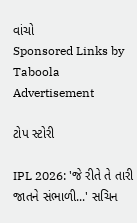વાંચો
Sponsored Links by Taboola
Advertisement

ટોપ સ્ટોરી

IPL 2026: 'જે રીતે તે તારી જાતને સંભાળી...' સચિન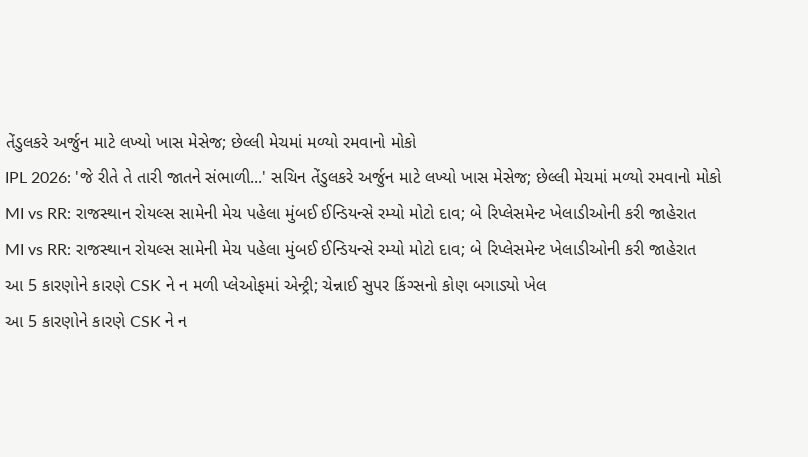તેંડુલકરે અર્જુન માટે લખ્યો ખાસ મેસેજ; છેલ્લી મેચમાં મળ્યો રમવાનો મોકો
IPL 2026: 'જે રીતે તે તારી જાતને સંભાળી...' સચિન તેંડુલકરે અર્જુન માટે લખ્યો ખાસ મેસેજ; છેલ્લી મેચમાં મળ્યો રમવાનો મોકો
MI vs RR: રાજસ્થાન રોયલ્સ સામેની મેચ પહેલા મુંબઈ ઈન્ડિયન્સે રમ્યો મોટો દાવ; બે રિપ્લેસમેન્ટ ખેલાડીઓની કરી જાહેરાત
MI vs RR: રાજસ્થાન રોયલ્સ સામેની મેચ પહેલા મુંબઈ ઈન્ડિયન્સે રમ્યો મોટો દાવ; બે રિપ્લેસમેન્ટ ખેલાડીઓની કરી જાહેરાત
આ 5 કારણોને કારણે CSK ને ન મળી પ્લેઓફમાં એન્ટ્રી; ચેન્નાઈ સુપર કિંગ્સનો કોણ બગાડ્યો ખેલ
આ 5 કારણોને કારણે CSK ને ન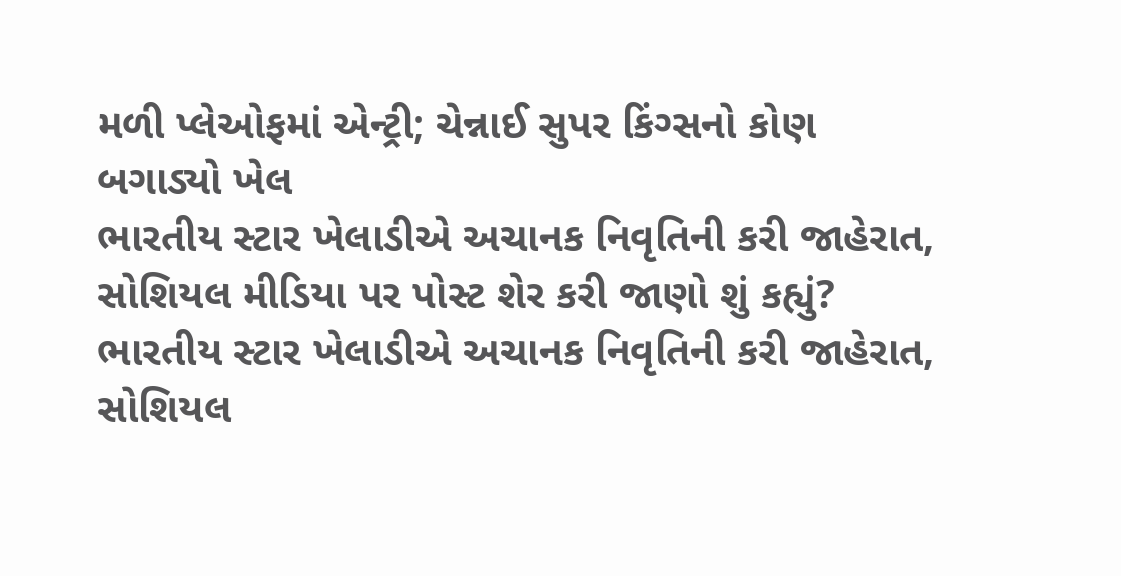મળી પ્લેઓફમાં એન્ટ્રી; ચેન્નાઈ સુપર કિંગ્સનો કોણ બગાડ્યો ખેલ
ભારતીય સ્ટાર ખેલાડીએ અચાનક નિવૃતિની કરી જાહેરાત, સોશિયલ મીડિયા પર પોસ્ટ શેર કરી જાણો શું કહ્યું?
ભારતીય સ્ટાર ખેલાડીએ અચાનક નિવૃતિની કરી જાહેરાત, સોશિયલ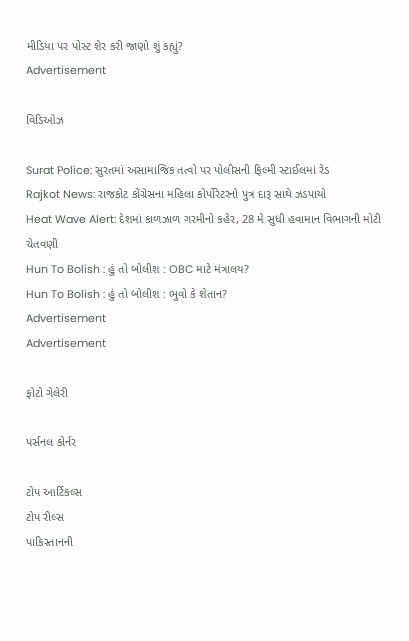મીડિયા પર પોસ્ટ શેર કરી જાણો શું કહ્યું?
Advertisement

વિડિઓઝ

Surat Police: સુરતમાં અસામાજિક તત્વો પર પોલીસની ફિલ્મી સ્ટાઈલમાં રેડ
Rajkot News: રાજકોટ કોંગ્રેસના મહિલા કોર્પોરેટરનો પુત્ર દારૂ સાથે ઝડપાયો
Heat Wave Alert: દેશમાં કાળઝાળ ગરમીનો કહેર, 28 મે સુધી હવામાન વિભાગની મોટી ચેતવણી
Hun To Bolish : હું તો બોલીશ : OBC માટે મંત્રાલય?
Hun To Bolish : હું તો બોલીશ : ભુવો કે શેતાન?
Advertisement
Advertisement

ફોટો ગેલેરી

પર્સનલ કોર્નર

ટોપ આર્ટિકલ્સ
ટોપ રીલ્સ
પાકિસ્તાનની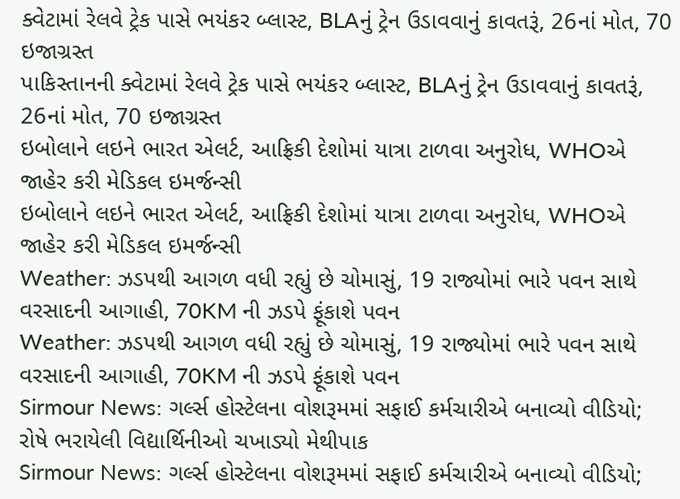ક્વેટામાં રેલવે ટ્રેક પાસે ભયંકર બ્લાસ્ટ, BLAનું ટ્રેન ઉડાવવાનું કાવતરૂં, 26નાં મોત, 70 ઇજાગ્રસ્ત
પાકિસ્તાનની ક્વેટામાં રેલવે ટ્રેક પાસે ભયંકર બ્લાસ્ટ, BLAનું ટ્રેન ઉડાવવાનું કાવતરૂં, 26નાં મોત, 70 ઇજાગ્રસ્ત
ઇબોલાને લઇને ભારત એલર્ટ, આફ્રિકી દેશોમાં યાત્રા ટાળવા અનુરોધ, WHOએ જાહેર કરી મેડિકલ ઇમર્જન્સી
ઇબોલાને લઇને ભારત એલર્ટ, આફ્રિકી દેશોમાં યાત્રા ટાળવા અનુરોધ, WHOએ જાહેર કરી મેડિકલ ઇમર્જન્સી
Weather: ઝડપથી આગળ વધી રહ્યું છે ચોમાસું, 19 રાજ્યોમાં ભારે પવન સાથે વરસાદની આગાહી, 70KM ની ઝડપે ફૂંકાશે પવન
Weather: ઝડપથી આગળ વધી રહ્યું છે ચોમાસું, 19 રાજ્યોમાં ભારે પવન સાથે વરસાદની આગાહી, 70KM ની ઝડપે ફૂંકાશે પવન
Sirmour News: ગર્લ્સ હોસ્ટેલના વોશરૂમમાં સફાઈ કર્મચારીએ બનાવ્યો વીડિયો; રોષે ભરાયેલી વિદ્યાર્થિનીઓ ચખાડ્યો મેથીપાક
Sirmour News: ગર્લ્સ હોસ્ટેલના વોશરૂમમાં સફાઈ કર્મચારીએ બનાવ્યો વીડિયો;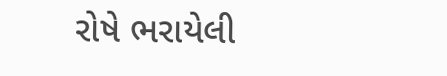રોષે ભરાયેલી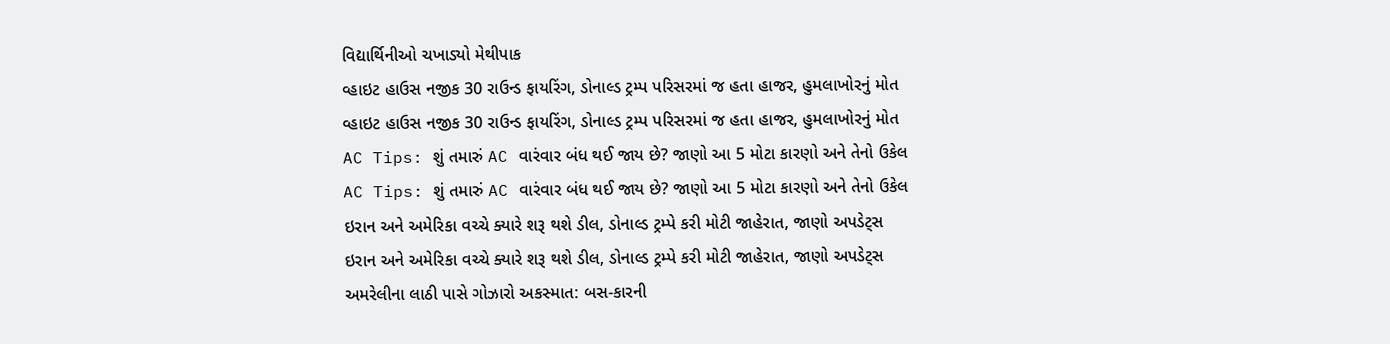વિદ્યાર્થિનીઓ ચખાડ્યો મેથીપાક
વ્હાઇટ હાઉસ નજીક 30 રાઉન્ડ ફાયરિંગ, ડોનાલ્ડ ટ્રમ્પ પરિસરમાં જ હતા હાજર, હુમલાખોરનું મોત
વ્હાઇટ હાઉસ નજીક 30 રાઉન્ડ ફાયરિંગ, ડોનાલ્ડ ટ્રમ્પ પરિસરમાં જ હતા હાજર, હુમલાખોરનું મોત
AC Tips: શું તમારું AC વારંવાર બંધ થઈ જાય છે? જાણો આ 5 મોટા કારણો અને તેનો ઉકેલ
AC Tips: શું તમારું AC વારંવાર બંધ થઈ જાય છે? જાણો આ 5 મોટા કારણો અને તેનો ઉકેલ
ઇરાન અને અમેરિકા વચ્ચે ક્યારે શરૂ થશે ડીલ, ડોનાલ્ડ ટ્રમ્પે કરી મોટી જાહેરાત, જાણો અપડેટ્સ
ઇરાન અને અમેરિકા વચ્ચે ક્યારે શરૂ થશે ડીલ, ડોનાલ્ડ ટ્રમ્પે કરી મોટી જાહેરાત, જાણો અપડેટ્સ
અમરેલીના લાઠી પાસે ગોઝારો અકસ્માત: બસ-કારની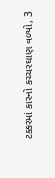ટક્કરમાં કારનો કચ્ચરઘાણ વળ્યો, 3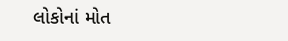લોકોનાં મોત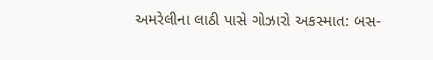અમરેલીના લાઠી પાસે ગોઝારો અકસ્માત: બસ-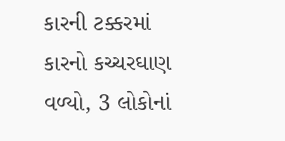કારની ટક્કરમાં કારનો કચ્ચરઘાણ વળ્યો, 3 લોકોનાં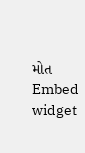મોત
Embed widget